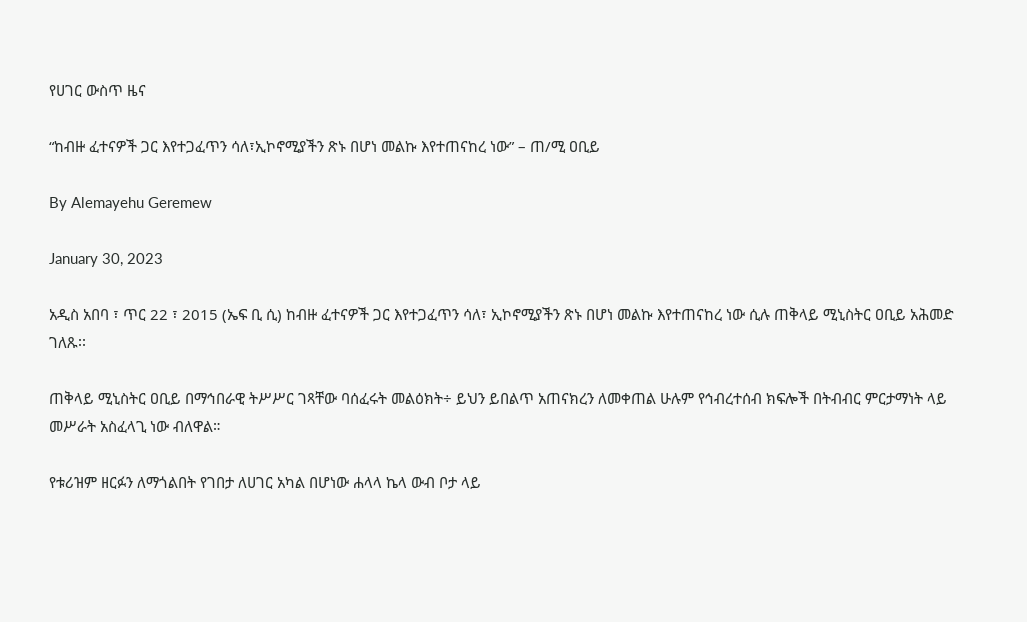የሀገር ውስጥ ዜና

“ከብዙ ፈተናዎች ጋር እየተጋፈጥን ሳለ፣ኢኮኖሚያችን ጽኑ በሆነ መልኩ እየተጠናከረ ነው” – ጠ/ሚ ዐቢይ

By Alemayehu Geremew

January 30, 2023

አዲስ አበባ ፣ ጥር 22 ፣ 2015 (ኤፍ ቢ ሲ) ከብዙ ፈተናዎች ጋር እየተጋፈጥን ሳለ፣ ኢኮኖሚያችን ጽኑ በሆነ መልኩ እየተጠናከረ ነው ሲሉ ጠቅላይ ሚኒስትር ዐቢይ አሕመድ ገለጹ፡፡

ጠቅላይ ሚኒስትር ዐቢይ በማኅበራዊ ትሥሥር ገጻቸው ባሰፈሩት መልዕክት÷ ይህን ይበልጥ አጠናክረን ለመቀጠል ሁሉም የኅብረተሰብ ክፍሎች በትብብር ምርታማነት ላይ መሥራት አስፈላጊ ነው ብለዋል።

የቱሪዝም ዘርፉን ለማጎልበት የገበታ ለሀገር አካል በሆነው ሐላላ ኬላ ውብ ቦታ ላይ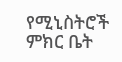የሚኒስትሮች ምክር ቤት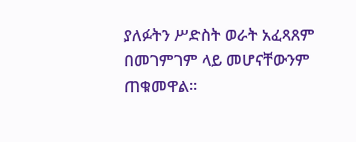ያለፉትን ሥድስት ወራት አፈጻጸም በመገምገም ላይ መሆናቸውንም ጠቁመዋል፡፡